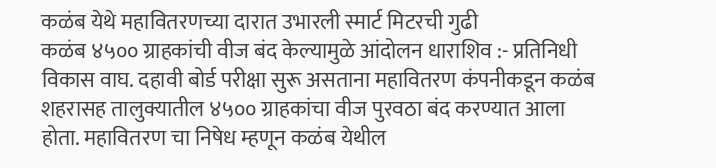कळंब येथे महावितरणच्या दारात उभारली स्मार्ट मिटरची गुढी
कळंब ४५०० ग्राहकांची वीज बंद केल्यामुळे आंदोलन धाराशिव :- प्रतिनिधी विकास वाघ. दहावी बोर्ड परीक्षा सुरू असताना महावितरण कंपनीकडून कळंब शहरासह तालुक्यातील ४५०० ग्राहकांचा वीज पुरवठा बंद करण्यात आला होता. महावितरण चा निषेध म्हणून कळंब येथील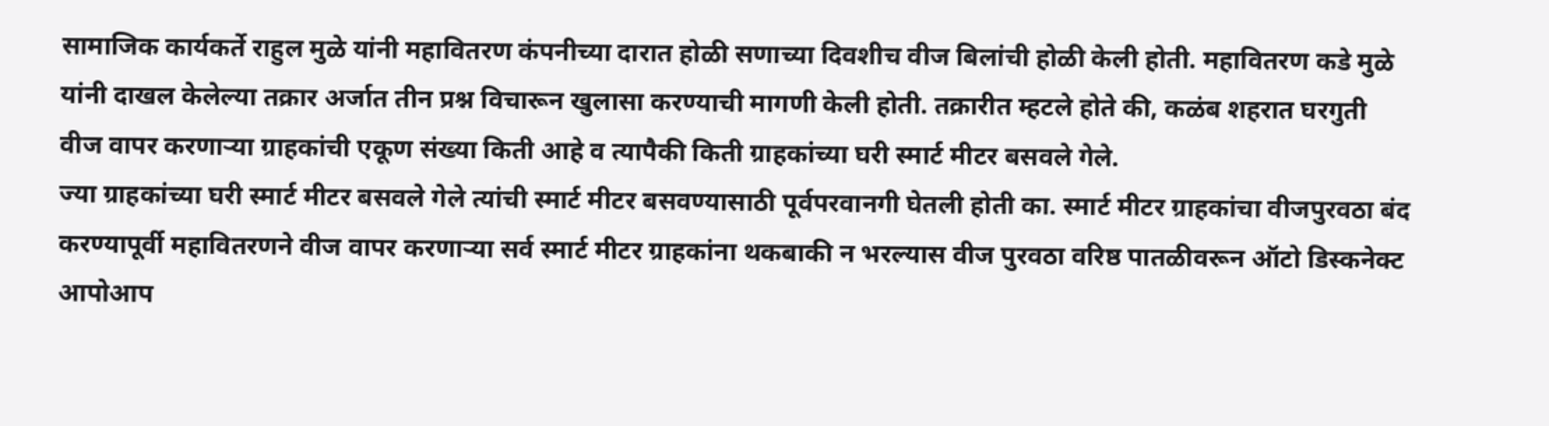सामाजिक कार्यकर्ते राहुल मुळे यांनी महावितरण कंपनीच्या दारात होळी सणाच्या दिवशीच वीज बिलांची होळी केली होती. महावितरण कडे मुळे यांनी दाखल केलेल्या तक्रार अर्जात तीन प्रश्न विचारून खुलासा करण्याची मागणी केली होती. तक्रारीत म्हटले होते की, कळंब शहरात घरगुती वीज वापर करणाऱ्या ग्राहकांची एकूण संख्या किती आहे व त्यापैकी किती ग्राहकांच्या घरी स्मार्ट मीटर बसवले गेले.
ज्या ग्राहकांच्या घरी स्मार्ट मीटर बसवले गेले त्यांची स्मार्ट मीटर बसवण्यासाठी पूर्वपरवानगी घेतली होती का. स्मार्ट मीटर ग्राहकांचा वीजपुरवठा बंद करण्यापूर्वी महावितरणने वीज वापर करणाऱ्या सर्व स्मार्ट मीटर ग्राहकांना थकबाकी न भरल्यास वीज पुरवठा वरिष्ठ पातळीवरून ऑटो डिस्कनेक्ट आपोआप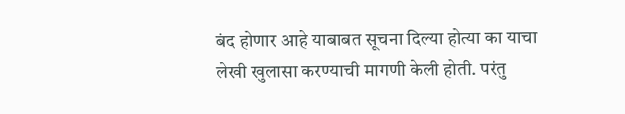बंद होणार आहे याबाबत सूचना दिल्या होत्या का याचा लेखी खुलासा करण्याची मागणी केली होती. परंतु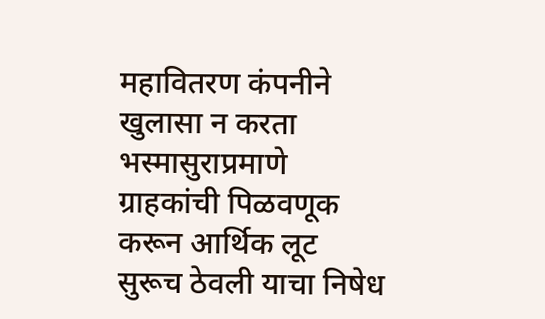महावितरण कंपनीने खुलासा न करता भस्मासुराप्रमाणे ग्राहकांची पिळवणूक करून आर्थिक लूट सुरूच ठेवली याचा निषेध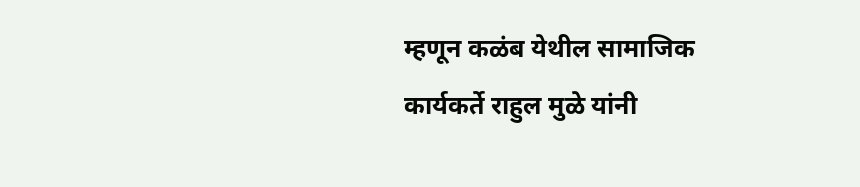म्हणून कळंब येथील सामाजिक कार्यकर्ते राहुल मुळे यांनी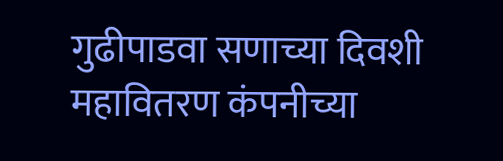गुढीपाडवा सणाच्या दिवशी महावितरण कंपनीच्या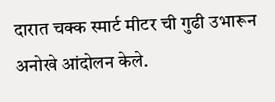दारात चक्क स्मार्ट मीटर ची गुढी उभारून अनोखे आंदोलन केले.